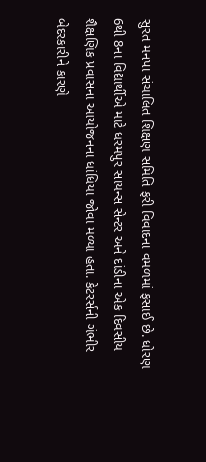સુરત મનપા સંચાલિત શિક્ષણ સમિતિ ફરી વિવાદના વમળમાં ફસાઈ છે. ધોરણ 6થી 8ના વિદ્યાર્થીએ માટે ધરમપુર સાયન્સ સેન્ટર અને દાંડીના એક દિવસીય શૈક્ષણિક પ્રવાસના આયોજનના ધાંધિયા જોવા મળ્યા હતા. કેટરર્સની ગંભીર બેદરકારીને કારણે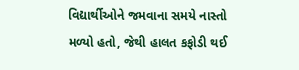વિદ્યાર્થીઓને જમવાના સમયે નાસ્તો મળ્યો હતો, જેથી હાલત કફોડી થઈ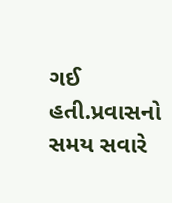ગઈ હતી.પ્રવાસનો સમય સવારે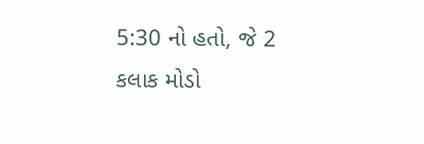5:30 નો હતો, જે 2 કલાક મોડો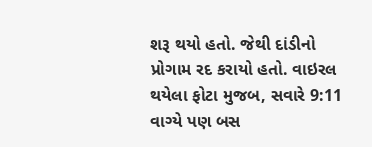શરૂ થયો હતો. જેથી દાંડીનો પ્રોગામ રદ કરાયો હતો. વાઇરલ થયેલા ફોટા મુજબ, સવારે 9:11 વાગ્યે પણ બસ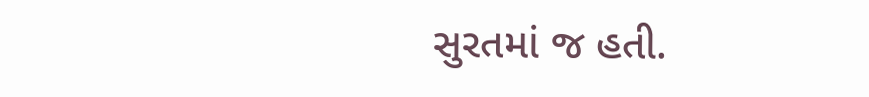સુરતમાં જ હતી.